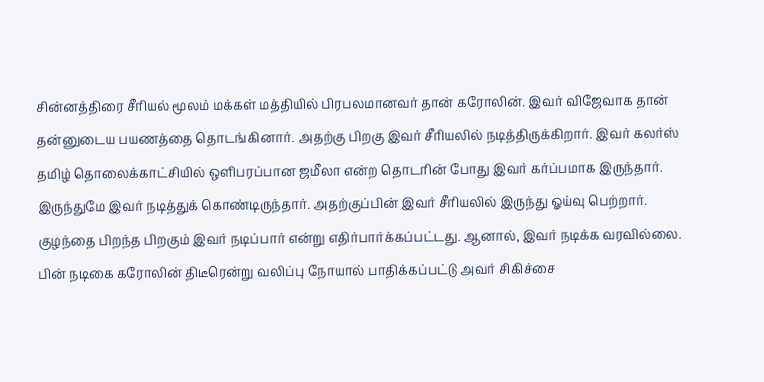சின்னத்திரை சீரியல் மூலம் மக்கள் மத்தியில் பிரபலமானவர் தான் கரோலின். இவர் விஜேவாக தான் தன்னுடைய பயணத்தை தொடங்கினார். அதற்கு பிறகு இவர் சீரியலில் நடித்திருக்கிறார். இவர் கலர்ஸ் தமிழ் தொலைக்காட்சியில் ஒளிபரப்பான ஜமீலா என்ற தொடரின் போது இவர் கர்ப்பமாக இருந்தார். இருந்துமே இவர் நடித்துக் கொண்டிருந்தார். அதற்குப்பின் இவர் சீரியலில் இருந்து ஓய்வு பெற்றார். குழந்தை பிறந்த பிறகும் இவர் நடிப்பார் என்று எதிர்பார்க்கப்பட்டது. ஆனால், இவர் நடிக்க வரவில்லை. பின் நடிகை கரோலின் திடீரென்று வலிப்பு நோயால் பாதிக்கப்பட்டு அவர் சிகிச்சை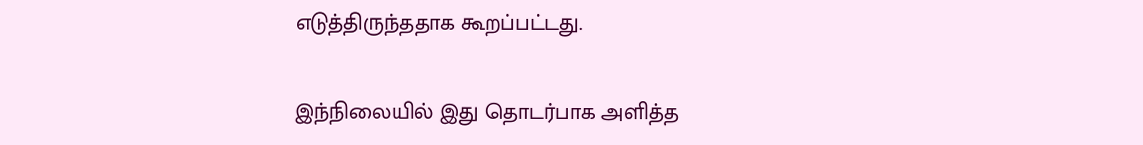எடுத்திருந்ததாக கூறப்பட்டது.

இந்நிலையில் இது தொடர்பாக அளித்த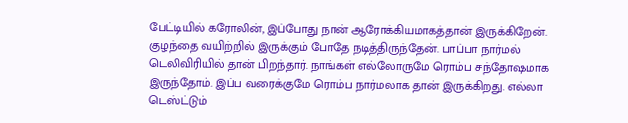பேட்டியில் கரோலின், இப்போது நான் ஆரோக்கியமாகத்தான் இருக்கிறேன். குழந்தை வயிற்றில் இருக்கும் போதே நடித்திருந்தேன். பாப்பா நார்மல் டெலிவிரியில் தான் பிறந்தார். நாங்கள் எல்லோருமே ரொம்ப சந்தோஷமாக இருந்தோம். இப்ப வரைக்குமே ரொம்ப நார்மலாக தான் இருக்கிறது. எல்லா டெஸ்ட்டும்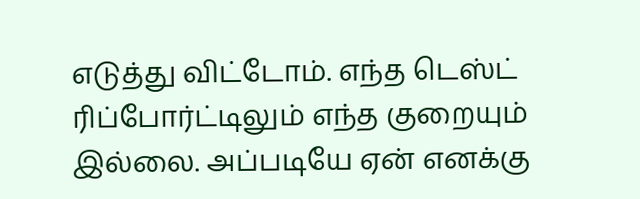எடுத்து விட்டோம். எந்த டெஸ்ட் ரிப்போர்ட்டிலும் எந்த குறையும் இல்லை. அப்படியே ஏன் எனக்கு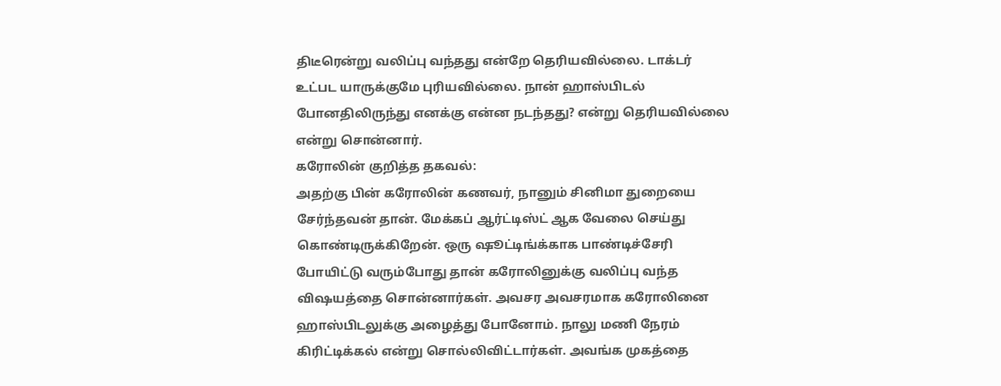திடீரென்று வலிப்பு வந்தது என்றே தெரியவில்லை. டாக்டர் உட்பட யாருக்குமே புரியவில்லை. நான் ஹாஸ்பிடல் போனதிலிருந்து எனக்கு என்ன நடந்தது? என்று தெரியவில்லை என்று சொன்னார்.
கரோலின் குறித்த தகவல்:
அதற்கு பின் கரோலின் கணவர், நானும் சினிமா துறையை சேர்ந்தவன் தான். மேக்கப் ஆர்ட்டிஸ்ட் ஆக வேலை செய்து கொண்டிருக்கிறேன். ஒரு ஷூட்டிங்க்காக பாண்டிச்சேரி போயிட்டு வரும்போது தான் கரோலினுக்கு வலிப்பு வந்த விஷயத்தை சொன்னார்கள். அவசர அவசரமாக கரோலினை ஹாஸ்பிடலுக்கு அழைத்து போனோம். நாலு மணி நேரம் கிரிட்டிக்கல் என்று சொல்லிவிட்டார்கள். அவங்க முகத்தை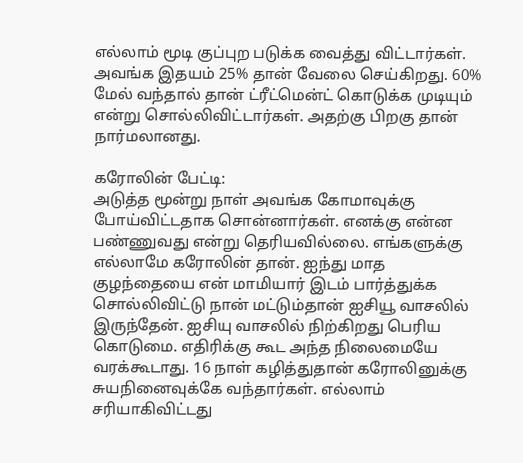எல்லாம் மூடி குப்புற படுக்க வைத்து விட்டார்கள். அவங்க இதயம் 25% தான் வேலை செய்கிறது. 60% மேல் வந்தால் தான் ட்ரீட்மென்ட் கொடுக்க முடியும் என்று சொல்லிவிட்டார்கள். அதற்கு பிறகு தான் நார்மலானது.

கரோலின் பேட்டி:
அடுத்த மூன்று நாள் அவங்க கோமாவுக்கு போய்விட்டதாக சொன்னார்கள். எனக்கு என்ன பண்ணுவது என்று தெரியவில்லை. எங்களுக்கு எல்லாமே கரோலின் தான். ஐந்து மாத குழந்தையை என் மாமியார் இடம் பார்த்துக்க சொல்லிவிட்டு நான் மட்டும்தான் ஐசியூ வாசலில் இருந்தேன். ஐசியு வாசலில் நிற்கிறது பெரிய கொடுமை. எதிரிக்கு கூட அந்த நிலைமையே வரக்கூடாது. 16 நாள் கழித்துதான் கரோலினுக்கு சுயநினைவுக்கே வந்தார்கள். எல்லாம் சரியாகிவிட்டது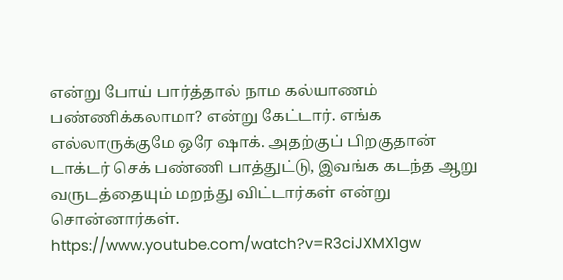என்று போய் பார்த்தால் நாம கல்யாணம் பண்ணிக்கலாமா? என்று கேட்டார். எங்க எல்லாருக்குமே ஒரே ஷாக். அதற்குப் பிறகுதான் டாக்டர் செக் பண்ணி பாத்துட்டு, இவங்க கடந்த ஆறு வருடத்தையும் மறந்து விட்டார்கள் என்று சொன்னார்கள்.
https://www.youtube.com/watch?v=R3ciJXMX1gw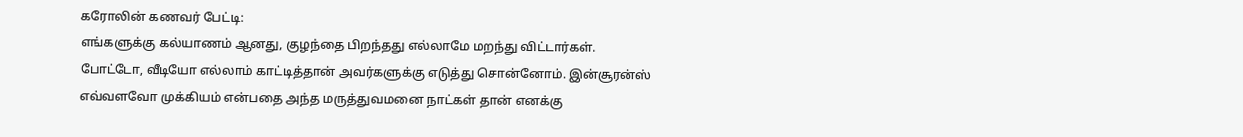கரோலின் கணவர் பேட்டி:
எங்களுக்கு கல்யாணம் ஆனது, குழந்தை பிறந்தது எல்லாமே மறந்து விட்டார்கள். போட்டோ, வீடியோ எல்லாம் காட்டித்தான் அவர்களுக்கு எடுத்து சொன்னோம். இன்சூரன்ஸ் எவ்வளவோ முக்கியம் என்பதை அந்த மருத்துவமனை நாட்கள் தான் எனக்கு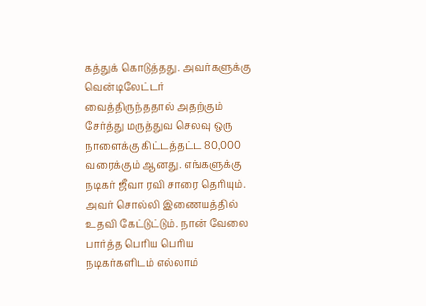கத்துக் கொடுத்தது. அவர்களுக்கு வென்டிலேட்டர் வைத்திருந்ததால் அதற்கும் சேர்த்து மருத்துவ செலவு ஒரு நாளைக்கு கிட்டத்தட்ட 80,000 வரைக்கும் ஆனது. எங்களுக்கு நடிகர் ஜீவா ரவி சாரை தெரியும். அவர் சொல்லி இணையத்தில் உதவி கேட்டுட்டும். நான் வேலை பார்த்த பெரிய பெரிய நடிகர்களிடம் எல்லாம்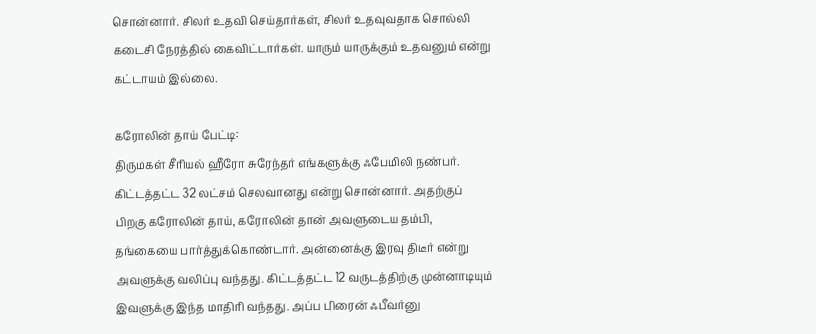சொன்னார். சிலர் உதவி செய்தார்கள், சிலர் உதவுவதாக சொல்லி கடைசி நேரத்தில் கைவிட்டார்கள். யாரும் யாருக்கும் உதவனும் என்று கட்டாயம் இல்லை.

கரோலின் தாய் பேட்டி:
திருமகள் சீரியல் ஹீரோ சுரேந்தர் எங்களுக்கு ஃபேமிலி நண்பர். கிட்டத்தட்ட 32 லட்சம் செலவானது என்று சொன்னார். அதற்குப் பிறகு கரோலின் தாய், கரோலின் தான் அவளுடைய தம்பி, தங்கையை பார்த்துக்கொண்டார். அன்னைக்கு இரவு திடீர் என்று அவளுக்கு வலிப்பு வந்தது. கிட்டத்தட்ட 12 வருடத்திற்கு முன்னாடியும் இவளுக்கு இந்த மாதிரி வந்தது. அப்ப பிரைன் ஃபீவர்னு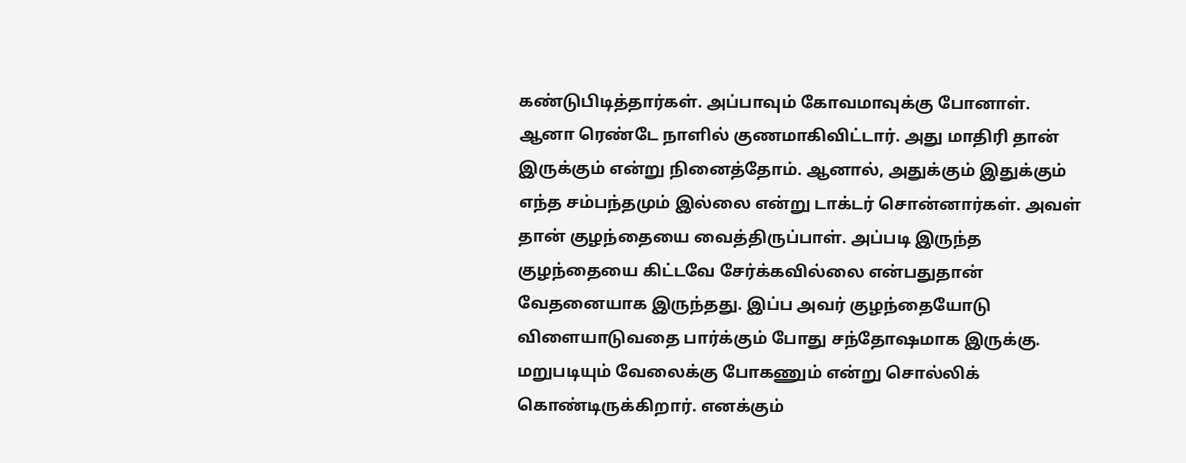கண்டுபிடித்தார்கள். அப்பாவும் கோவமாவுக்கு போனாள். ஆனா ரெண்டே நாளில் குணமாகிவிட்டார். அது மாதிரி தான் இருக்கும் என்று நினைத்தோம். ஆனால், அதுக்கும் இதுக்கும் எந்த சம்பந்தமும் இல்லை என்று டாக்டர் சொன்னார்கள். அவள் தான் குழந்தையை வைத்திருப்பாள். அப்படி இருந்த குழந்தையை கிட்டவே சேர்க்கவில்லை என்பதுதான் வேதனையாக இருந்தது. இப்ப அவர் குழந்தையோடு விளையாடுவதை பார்க்கும் போது சந்தோஷமாக இருக்கு. மறுபடியும் வேலைக்கு போகணும் என்று சொல்லிக் கொண்டிருக்கிறார். எனக்கும்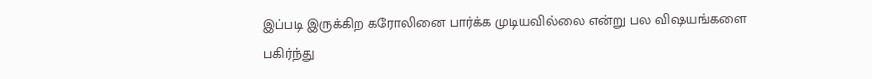இப்படி இருக்கிற கரோலினை பார்க்க முடியவில்லை என்று பல விஷயங்களை பகிர்ந்து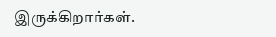இருக்கிறார்கள்.